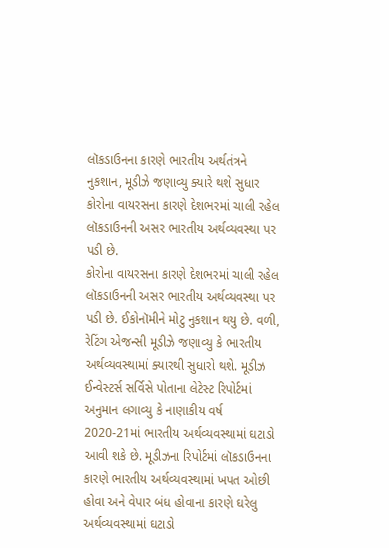લૉકડાઉનના કારણે ભારતીય અર્થતંત્રને નુકશાન, મૂડીઝે જણાવ્યુ ક્યારે થશે સુધાર
કોરોના વાયરસના કારણે દેશભરમાં ચાલી રહેલ લૉકડાઉનની અસર ભારતીય અર્થવ્યવસ્થા પર પડી છે.
કોરોના વાયરસના કારણે દેશભરમાં ચાલી રહેલ લૉકડાઉનની અસર ભારતીય અર્થવ્યવસ્થા પર પડી છે. ઈકોનૉમીને મોટુ નુકશાન થયુ છે. વળી, રેટિંગ એજન્સી મૂડીઝે જણાવ્યુ કે ભારતીય અર્થવ્યવસ્થામાં ક્યારથી સુધારો થશે. મૂડીઝ ઈન્વેસ્ટર્સ સર્વિસે પોતાના લેટેસ્ટ રિપોર્ટમાં અનુમાન લગાવ્યુ કે નાણાકીય વર્ષ 2020-21માં ભારતીય અર્થવ્યવસ્થામાં ઘટાડો આવી શકે છે. મૂડીઝના રિપોર્ટમાં લૉકડાઉનના કારણે ભારતીય અર્થવ્યવસ્થામાં ખપત ઓછી હોવા અને વેપાર બંધ હોવાના કારણે ઘરેલુ અર્થવ્યવસ્થામાં ઘટાડો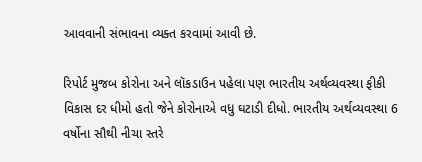આવવાની સંભાવના વ્યક્ત કરવામાં આવી છે.

રિપોર્ટ મુજબ કોરોના અને લૉકડાઉન પહેલા પણ ભારતીય અર્થવ્યવસ્થા ફીકી વિકાસ દર ધીમો હતો જેને કોરોનાએ વધુ ઘટાડી દીધો. ભારતીય અર્થવ્યવસ્થા 6 વર્ષોના સૌથી નીચા સ્તરે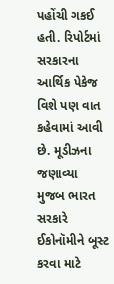પહોંચી ગકઈ હતી. રિપોર્ટમાં સરકારના આર્થિક પેકેજ વિશે પણ વાત કહેવામાં આવી છે. મૂડીઝના જણાવ્યા મુજબ ભારત સરકારે ઈકોનૉમીને બૂસ્ટ કરવા માટે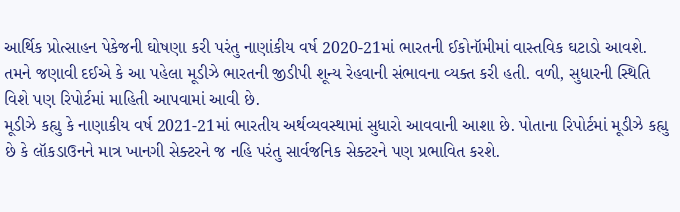આર્થિક પ્રોત્સાહન પેકેજની ઘોષણા કરી પરંતુ નાણાંકીય વર્ષ 2020-21માં ભારતની ઈકોનૉમીમાં વાસ્તવિક ઘટાડો આવશે. તમને જણાવી દઈએ કે આ પહેલા મૂડીઝે ભારતની જીડીપી શૂન્ય રેહવાની સંભાવના વ્યક્ત કરી હતી. વળી, સુધારની સ્થિતિ વિશે પણ રિપોર્ટમાં માહિતી આપવામાં આવી છે.
મૂડીઝે કહ્યુ કે નાણાકીય વર્ષ 2021-21માં ભારતીય અર્થવ્યવસ્થામાં સુધારો આવવાની આશા છે. પોતાના રિપોર્ટમાં મૂડીઝે કહ્યુ છે કે લૉકડાઉનને માત્ર ખાનગી સેક્ટરને જ નહિ પરંતુ સાર્વજનિક સેક્ટરને પણ પ્રભાવિત કરશે.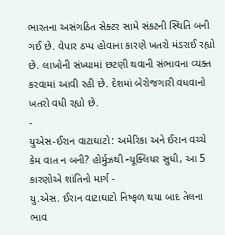ભારતના અસંગઠિત સેક્ટર સામે સંકટની સ્થિતિ બની ગઈ છે. વેપાર ઠપ્પ હોવાના કારણે ખતરો મંડરાઈ રહ્યો છે. લાખોની સંખ્યામાં છટણી થવાની સંભાવના વ્યક્ત કરવામાં આવી રહી છે. દેશમાં બેરોજગારી વધવાનો ખતરો વધી રહ્યો છે.
-
યુએસ-ઈરાન વાટાઘાટો: અમેરિકા અને ઈરાન વચ્ચે કેમ વાત ન બની? હોર્મુઝથી ન્યૂક્લિયર સુધી, આ 5 કારણોએ શાંતિનો માર્ગ -
યુ.એસ. ઈરાન વાટાઘાટો નિષ્ફળ થયા બાદ તેલના ભાવ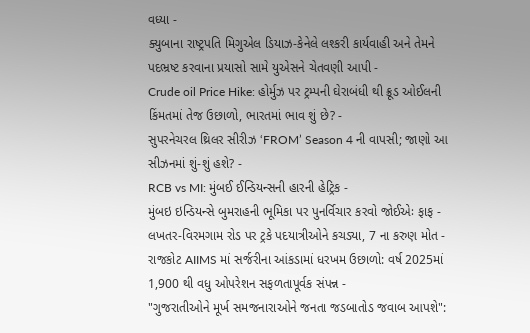વધ્યા -
ક્યુબાના રાષ્ટ્રપતિ મિગુએલ ડિયાઝ-કેનેલે લશ્કરી કાર્યવાહી અને તેમને પદભ્રષ્ટ કરવાના પ્રયાસો સામે યુએસને ચેતવણી આપી -
Crude oil Price Hike: હોર્મુઝ પર ટ્રમ્પની ઘેરાબંધી થી ક્રૂડ ઓઈલની કિંમતમાં તેજ ઉછાળો, ભારતમાં ભાવ શું છે? -
સુપરનેચરલ થ્રિલર સીરીઝ ‘FROM’ Season 4 ની વાપસી; જાણો આ સીઝનમાં શું-શું હશે? -
RCB vs MI: મુંબઈ ઈન્ડિયન્સની હારની હેટ્રિક -
મુંબઇ ઇન્ડિયન્સે બુમરાહની ભૂમિકા પર પુનર્વિચાર કરવો જોઈએઃ ફાફ -
લખતર-વિરમગામ રોડ પર ટ્રકે પદયાત્રીઓને કચડ્યા, 7 ના કરુણ મોત -
રાજકોટ AIIMS માં સર્જરીના આંકડામાં ધરખમ ઉછાળો: વર્ષ 2025માં 1,900 થી વધુ ઓપરેશન સફળતાપૂર્વક સંપન્ન -
"ગુજરાતીઓને મૂર્ખ સમજનારાઓને જનતા જડબાતોડ જવાબ આપશે":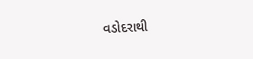વડોદરાથી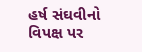હર્ષ સંઘવીનો વિપક્ષ પર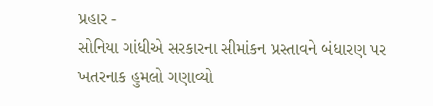પ્રહાર -
સોનિયા ગાંધીએ સરકારના સીમાંકન પ્રસ્તાવને બંધારણ પર ખતરનાક હુમલો ગણાવ્યો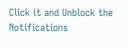Click it and Unblock the Notifications